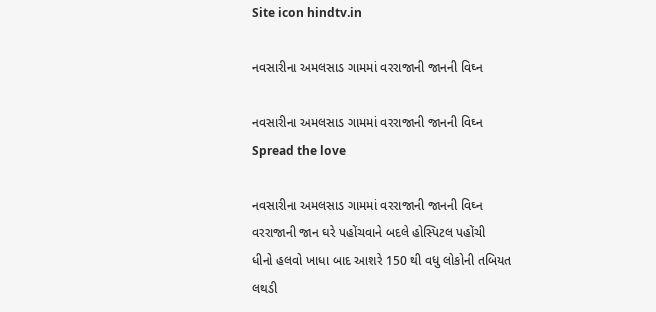Site icon hindtv.in

નવસારીના અમલસાડ ગામમાં વરરાજાની જાનની વિઘ્ન

નવસારીના અમલસાડ ગામમાં વરરાજાની જાનની વિઘ્ન
Spread the love

નવસારીના અમલસાડ ગામમાં વરરાજાની જાનની વિઘ્ન
વરરાજાની જાન ઘરે પહોંચવાને બદલે હોસ્પિટલ પહોંચી
ધીનો હલવો ખાધા બાદ આશરે 150 થી વધુ લોકોની તબિયત લથડી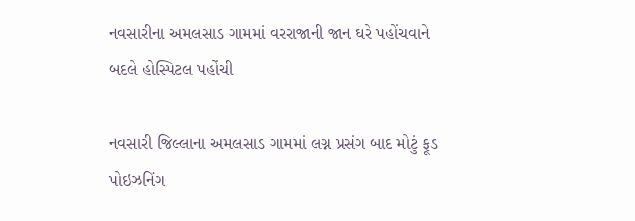નવસારીના અમલસાડ ગામમાં વરરાજાની જાન ઘરે પહોંચવાને બદલે હોસ્પિટલ પહોંચી

નવસારી જિલ્લાના અમલસાડ ગામમાં લગ્ન પ્રસંગ બાદ મોટું ફૂડ પોઇઝનિંગ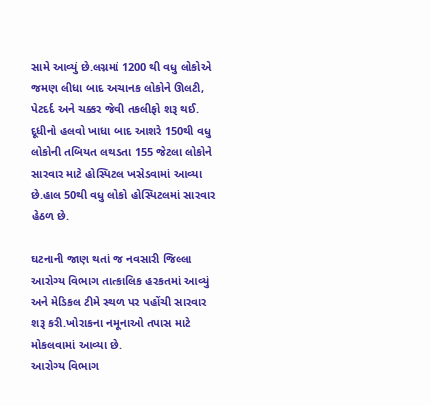સામે આવ્યું છે.લગ્નમાં 1200 થી વધુ લોકોએ જમણ લીધા બાદ અચાનક લોકોને ઊલટી, પેટદર્દ અને ચક્કર જેવી તકલીફો શરૂ થઈ. દૂધીનો હલવો ખાધા બાદ આશરે 150થી વધુ લોકોની તબિયત લથડતા 155 જેટલા લોકોને સારવાર માટે હોસ્પિટલ ખસેડવામાં આવ્યા છે.હાલ 50થી વધુ લોકો હોસ્પિટલમાં સારવાર હેઠળ છે.

ઘટનાની જાણ થતાં જ નવસારી જિલ્લા આરોગ્ય વિભાગ તાત્કાલિક હરકતમાં આવ્યું અને મેડિકલ ટીમે સ્થળ પર પહોંચી સારવાર શરૂ કરી.ખોરાકના નમૂનાઓ તપાસ માટે મોકલવામાં આવ્યા છે.
આરોગ્ય વિભાગ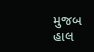મુજબ હાલ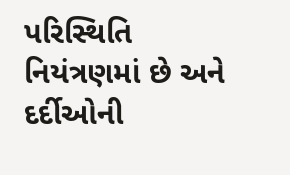પરિસ્થિતિ નિયંત્રણમાં છે અને દર્દીઓની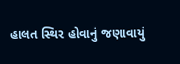હાલત સ્થિર હોવાનું જણાવાયું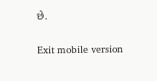છે.

Exit mobile version